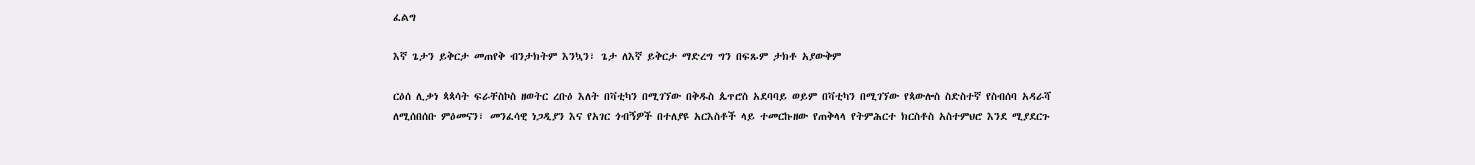ፈልግ

እኛ ጌታን ይቅርታ መጠየቅ ብንታክትም እንኳን፣ ጌታ ለእኛ ይቅርታ ማድረግ ግን በፍጹም ታክቶ አያውቅም

ርዕሰ ሊቃነ ጳጳሳት ፍራቸስኮስ ዘወትር ረቡዕ እለት በቫቲካን በሚገኘው በቅዱስ ጴጥሮስ አደባባይ ወይም በቫቲካን በሚገኘው የጳውሎስ ስድስተኛ የስብሰባ አዳራሻ ለሚሰበሰቡ ምዕመናን፣ መንፈሳዊ ነጋዲያን እና የአገር ጎብኝዎች በተለያዩ አርእስቶች ላይ ተመርኩዘው የጠቅላላ የትምሕርተ ክርስቶስ አስተምህሮ እንደ ሚያደርጉ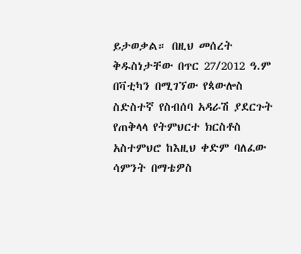ይታወቃል። በዚህ መሰረት ቅዱስነታቸው በጥር 27/2012 ዓ.ም በቫቲካን በሚገኘው የጳውሎስ ስድስተኛ የስብሰባ አዳራሽ ያደርጉት የጠቅላላ የትምህርተ ክርስቶስ አስተምህሮ ከእዚህ ቀድም ባለፈው ሳምንት በማቴዎስ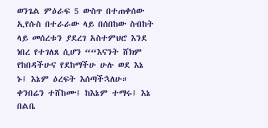ወንጌል ምዕራፍ 5 ውስጥ በተጠቀሰው ኢየሱስ በተራራው ላይ በሰበከው ስብከት ላይ መሰረቱን ያደረገ አስተምህሮ እንደ ነበረ የተገለጸ ሲሆን ““እናንት ሸክም የከበዳችሁና የደከማችሁ ሁሉ ወደ እኔ ኑ፤ እኔም ዕረፍት እሰጣችኋለሁ። ቀንበሬን ተሸከሙ፤ ከእኔም ተማሩ፤ እኔ በልቤ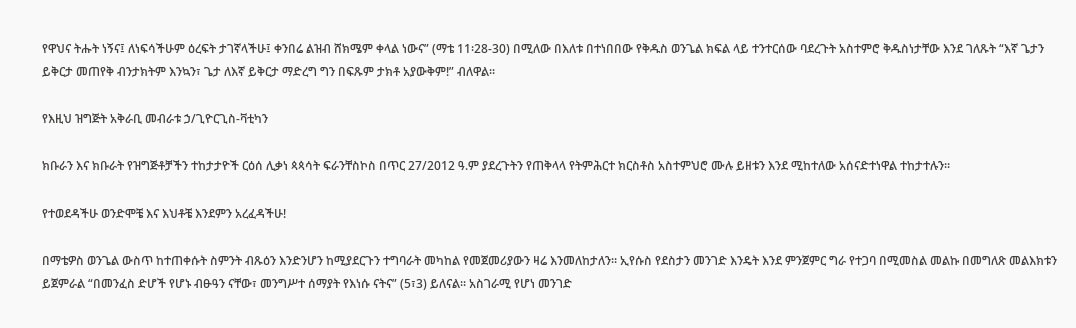የዋህና ትሑት ነኝና፤ ለነፍሳችሁም ዕረፍት ታገኛላችሁ፤ ቀንበሬ ልዝብ ሸክሜም ቀላል ነውና” (ማቴ 11፡28-30) በሚለው በእለቱ በተነበበው የቅዱስ ወንጌል ክፍል ላይ ተንተርሰው ባደረጉት አስተምሮ ቅዱስነታቸው እንደ ገለጹት “እኛ ጌታን ይቅርታ መጠየቅ ብንታክትም እንኳን፣ ጌታ ለእኛ ይቅርታ ማድረግ ግን በፍጹም ታክቶ አያውቅም!” ብለዋል።

የእዚህ ዝግጅት አቅራቢ መብራቱ ኃ/ጊዮርጊስ-ቫቲካን

ክቡራን እና ክቡራት የዝግጅቶቻችን ተከታታዮች ርዕሰ ሊቃነ ጳጳሳት ፍራንቸስኮስ በጥር 27/2012 ዓ.ም ያደረጉትን የጠቅላላ የትምሕርተ ክርስቶስ አስተምህሮ ሙሉ ይዘቱን እንደ ሚከተለው አሰናድተነዋል ተከታተሉን።

የተወደዳችሁ ወንድሞቼ እና እህቶቼ እንደምን አረፈዳችሁ!

በማቴዎስ ወንጌል ውስጥ ከተጠቀሱት ስምንት ብጹዕን እንድንሆን ከሚያደርጉን ተግባራት መካከል የመጀመሪያውን ዛሬ እንመለከታለን። ኢየሱስ የደስታን መንገድ እንዴት እንደ ምንጀምር ግራ የተጋባ በሚመስል መልኩ በመግለጽ መልእክቱን ይጀምራል “በመንፈስ ድሆች የሆኑ ብፁዓን ናቸው፣ መንግሥተ ሰማያት የእነሱ ናትና” (5፣3) ይለናል። አስገራሚ የሆነ መንገድ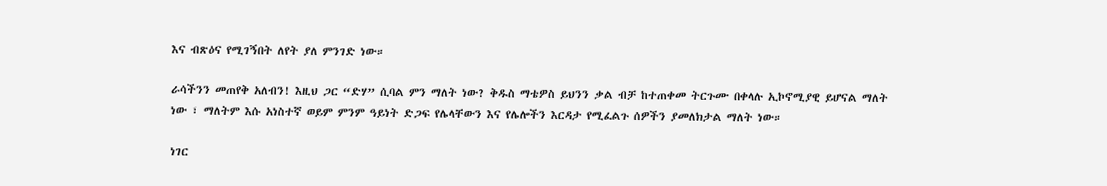እና ብጽዕና የሚገኝበት ለየት ያለ ምንገድ ነው።

ራሳችንን መጠየቅ አለብን! እዚህ ጋር “ድሃ” ሲባል ምን ማለት ነው? ቅዱስ ማቴዎስ ይህንን ቃል ብቻ ከተጠቀመ ትርጉሙ በቀላሉ ኢኮኖሚያዊ ይሆናል ማለት ነው ፣ ማለትም እሱ አነስተኛ ወይም ምንም ዓይነት ድጋፍ የሌላቸውን እና የሌሎችን እርዳታ የሚፈልጉ ሰዎችን ያመለክታል ማለት ነው።

ነገር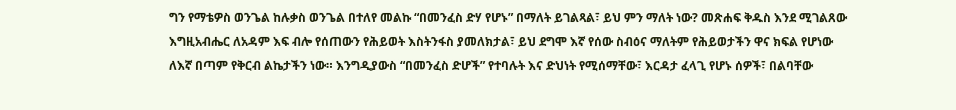ግን የማቴዎስ ወንጌል ከሉቃስ ወንጌል በተለየ መልኩ “በመንፈስ ድሃ የሆኑ” በማለት ይገልጻል፣ ይህ ምን ማለት ነው? መጽሐፍ ቅዱስ እንደ ሚገልጸው እግዚአብሔር ለአዳም እፍ ብሎ የሰጠውን የሕይወት እስትንፋስ ያመለክታል፣ ይህ ደግሞ እኛ የሰው ስብዕና ማለትም የሕይወታችን ዋና ክፍል የሆነው ለእኛ በጣም የቅርብ ልኬታችን ነው። እንግዲያውስ “በመንፈስ ድሆች” የተባሉት እና ድህነት የሚሰማቸው፣ እርዳታ ፈላጊ የሆኑ ሰዎች፣ በልባቸው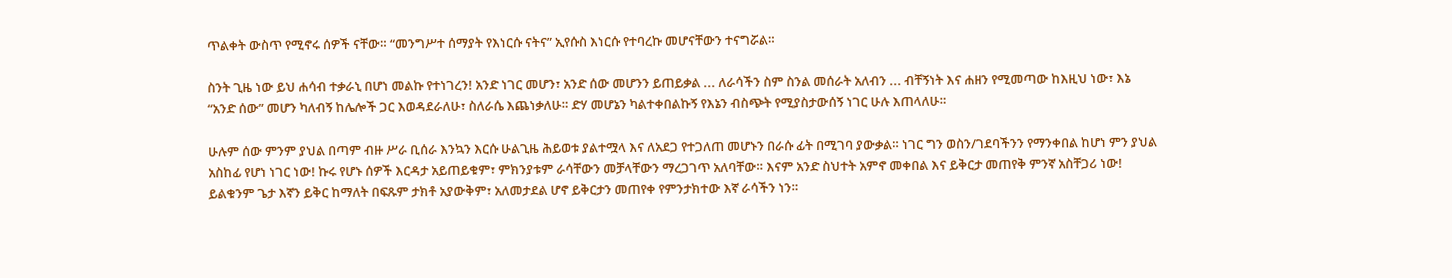ጥልቀት ውስጥ የሚኖሩ ሰዎች ናቸው። “መንግሥተ ሰማያት የእነርሱ ናትና” ኢየሱስ እነርሱ የተባረኩ መሆናቸውን ተናግሯል።

ስንት ጊዜ ነው ይህ ሐሳብ ተቃራኒ በሆነ መልኩ የተነገረን! አንድ ነገር መሆን፣ አንድ ሰው መሆንን ይጠይቃል ... ለራሳችን ስም ስንል መሰራት አለብን ... ብቸኝነት እና ሐዘን የሚመጣው ከእዚህ ነው፣ እኔ “አንድ ሰው” መሆን ካለብኝ ከሌሎች ጋር እወዳደራለሁ፣ ስለራሴ እጨነቃለሁ። ድሃ መሆኔን ካልተቀበልኩኝ የእኔን ብስጭት የሚያስታውሰኝ ነገር ሁሉ እጠላለሁ።

ሁሉም ሰው ምንም ያህል በጣም ብዙ ሥራ ቢሰራ እንኳን እርሱ ሁልጊዜ ሕይወቱ ያልተሟላ እና ለአደጋ የተጋለጠ መሆኑን በራሱ ፊት በሚገባ ያውቃል። ነገር ግን ወስን/ገደባችንን የማንቀበል ከሆነ ምን ያህል አስከፊ የሆነ ነገር ነው! ኩሩ የሆኑ ሰዎች እርዳታ አይጠይቁም፣ ምክንያቱም ራሳቸውን መቻላቸውን ማረጋገጥ አለባቸው። እናም አንድ ስህተት አምኖ መቀበል እና ይቅርታ መጠየቅ ምንኛ አስቸጋሪ ነው! ይልቁንም ጌታ እኛን ይቅር ከማለት በፍጹም ታክቶ አያውቅም፣ አለመታደል ሆኖ ይቅርታን መጠየቀ የምንታክተው እኛ ራሳችን ነን።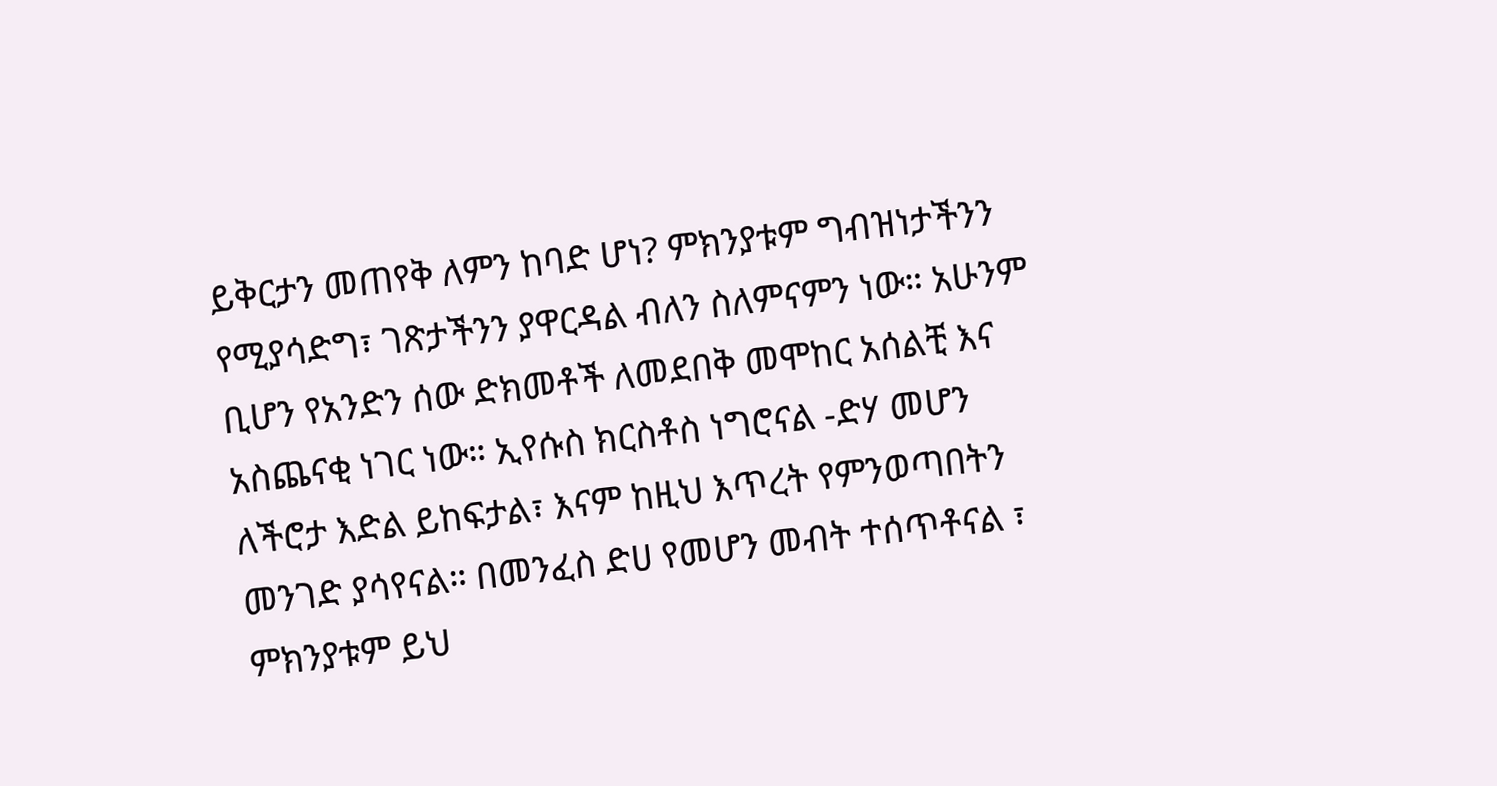ይቅርታን መጠየቅ ለምን ከባድ ሆነ? ምክንያቱም ግብዝነታችንን የሚያሳድግ፣ ገጽታችንን ያዋርዳል ብለን ስለምናምን ነው። አሁንም ቢሆን የአንድን ሰው ድክመቶች ለመደበቅ መሞከር አሰልቺ እና አስጨናቂ ነገር ነው። ኢየሱስ ክርስቶስ ነግሮናል -ድሃ መሆን ለችሮታ እድል ይከፍታል፣ እናም ከዚህ እጥረት የምንወጣበትን መንገድ ያሳየናል። በመንፈስ ድሀ የመሆን መብት ተሰጥቶናል ፣ ምክንያቱም ይህ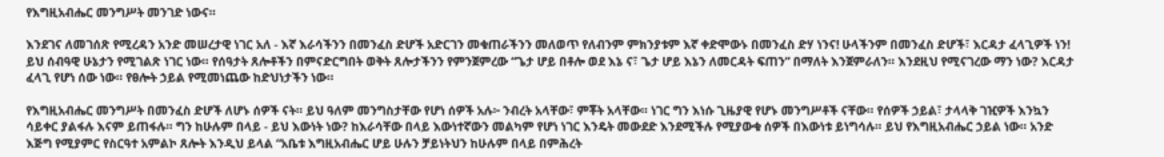የእግዚአብሔር መንግሥት መንገድ ነውና።

እንደገና ለመገሰጽ የሚረዳን አንድ መሠረታዊ ነገር አለ - እኛ እራሳችንን በመንፈስ ድሆች አድርገን መቁጠራችንን መለወጥ የለብንም ምክንያቱም እኛ ቀድሞውኑ በመንፈስ ድሃ ነንና! ሁላችንም በመንፈስ ድሆች፣ እርዳታ ፈላጊዎች ነን! ይህ ሰብዓዊ ሁኔታን የሚገልጽ ነገር ነው። የሰዓታት ጸሎቶችን በምናድርግበት ወቅት ጸሎታችንን የምንጀምረው “ጌታ ሆይ በቶሎ ወደ እኔ ና፣ ጌታ ሆይ እኔን ለመርዳት ፍጠን” በማለት እንጀምራለን። እንደዚህ የሚናገረው ማን ነው? እርዳታ ፈላጊ የሆነ ሰው ነው። የፀሎት ኃይል የሚመነጨው ከድህነታችን ነው።

የእግዚአብሔር መንግሥት በመንፈስ ድሆች ለሆኑ ሰዎች ናት። ይህ ዓለም መንግስታቸው የሆነ ሰዎች አሉ፦ ንብረት አላቸው፣ ምቾት አላቸው። ነገር ግን እነሱ ጊዜያዊ የሆኑ መንግሥቶች ናቸው። የሰዎች ኃይል፣ ታላላቅ ገዢዎች እንኳን ሳይቀር ያልፋሉ እናም ይጠፋሉ። ግን ከሁሉም በላይ - ይህ እውነት ነው? ከእራሳቸው በላይ እውነተኛውን መልካም የሆነ ነገር እንዴት መውደድ እንደሚችሉ የሚያውቁ ሰዎች በእውነቱ ይነግሳሉ። ይህ የእግዚአብሔር ኃይል ነው። አንድ እጅግ የሚያምር የስርዓተ አምልኮ ጸሎት እንዲህ ይላል “አቤቱ እግዚአብሔር ሆይ ሁሉን ቻይነትህን ከሁሉም በላይ በምሕረት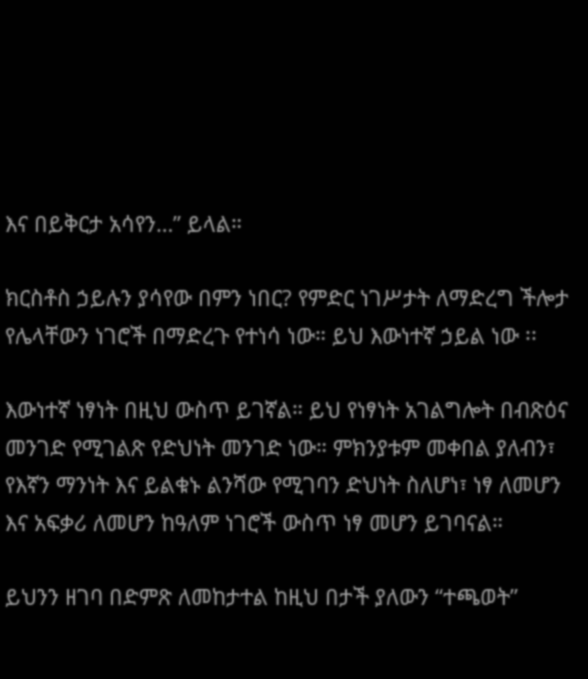እና በይቅርታ አሳየን…” ይላል።

ክርስቶስ ኃይሉን ያሳየው በምን ነበር? የምድር ነገሥታት ለማድረግ ችሎታ የሌላቸውን ነገሮች በማድረጉ የተነሳ ነው። ይህ እውነተኛ ኃይል ነው ፡፡

እውነተኛ ነፃነት በዚህ ውስጥ ይገኛል። ይህ የነፃነት አገልግሎት በብጽዕና መንገድ የሚገልጽ የድህነት መንገድ ነው። ምክንያቱም መቀበል ያለብን፣ የእኛን ማንነት እና ይልቁኑ ልንሻው የሚገባን ድህነት ስለሆነ፣ ነፃ ለመሆን እና አፍቃሪ ለመሆን ከዓለም ነገሮች ውስጥ ነፃ መሆን ይገባናል።

ይህንን ዘገባ በድምጽ ለመከታተል ከዚህ በታች ያለውን “ተጫወት”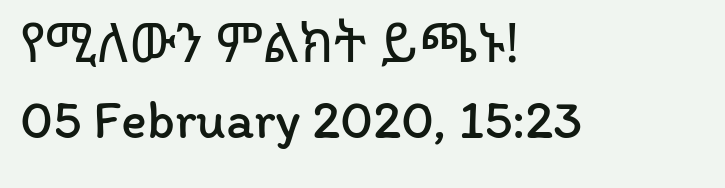የሚለውን ምልክት ይጫኑ!
05 February 2020, 15:23